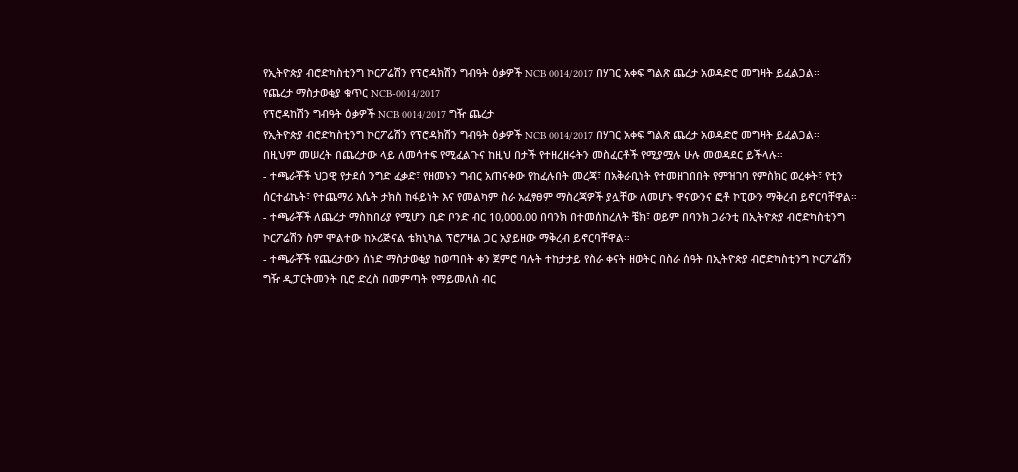የኢትዮጵያ ብሮድካስቲንግ ኮርፖሬሽን የፕሮዳክሽን ግብዓት ዕቃዎች NCB 0014/2017 በሃገር አቀፍ ግልጽ ጨረታ አወዳድሮ መግዛት ይፈልጋል።
የጨረታ ማስታወቂያ ቁጥር NCB-0014/2017
የፕሮዳከሽን ግብዓት ዕቃዎች NCB 0014/2017 ግዥ ጨረታ
የኢትዮጵያ ብሮድካስቲንግ ኮርፖሬሽን የፕሮዳክሽን ግብዓት ዕቃዎች NCB 0014/2017 በሃገር አቀፍ ግልጽ ጨረታ አወዳድሮ መግዛት ይፈልጋል።
በዚህም መሠረት በጨረታው ላይ ለመሳተፍ የሚፈልጉና ከዚህ በታች የተዘረዘሩትን መስፈርቶች የሚያሟሉ ሁሉ መወዳደር ይችላሉ።
- ተጫራቾች ህጋዊ የታደሰ ንግድ ፈቃድ፣ የዘመኑን ግብር አጠናቀው የከፈሉበት መረጃ፣ በአቅራቢነት የተመዘገበበት የምዝገባ የምስክር ወረቀት፣ የቲን ሰርተፊኬት፣ የተጨማሪ እሴት ታክስ ከፋይነት እና የመልካም ስራ አፈፃፀም ማስረጃዎች ያሏቸው ለመሆኑ ዋናውንና ፎቶ ኮፒውን ማቅረብ ይኖርባቸዋል።
- ተጫራቾች ለጨረታ ማስከበሪያ የሚሆን ቢድ ቦንድ ብር 10,000.00 በባንክ በተመሰከረለት ቼክ፣ ወይም በባንክ ጋራንቲ በኢትዮጵያ ብሮድካስቲንግ ኮርፖሬሽን ስም ሞልተው ከኦሪጅናል ቴክኒካል ፕሮፖዛል ጋር አያይዘው ማቅረብ ይኖርባቸዋል።
- ተጫራቾች የጨረታውን ሰነድ ማስታወቂያ ከወጣበት ቀን ጀምሮ ባሉት ተከታታይ የስራ ቀናት ዘወትር በስራ ሰዓት በኢትዮጵያ ብሮድካስቲንግ ኮርፖሬሽን ግዥ ዲፓርትመንት ቢሮ ድረስ በመምጣት የማይመለስ ብር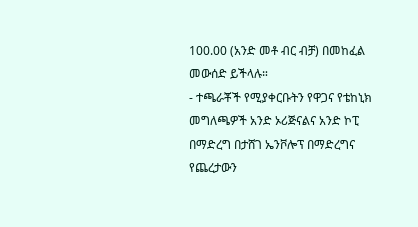100.00 (አንድ መቶ ብር ብቻ) በመከፈል መውሰድ ይችላሉ።
- ተጫራቾች የሚያቀርቡትን የዋጋና የቴከኒክ መግለጫዎች አንድ ኦሪጅናልና አንድ ኮፒ በማድረግ በታሸገ ኤንቮሎፕ በማድረግና የጨረታውን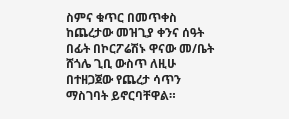ስምና ቁጥር በመጥቀስ ከጨረታው መዝጊያ ቀንና ሰዓት በፊት በኮርፖሬሽኑ ዋናው መ/ቤት ሸጎሌ ጊቢ ውስጥ ለዚሁ በተዘጋጀው የጨረታ ሳጥን ማስገባት ይኖርባቸዋል።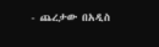- ጨረታው በአዲስ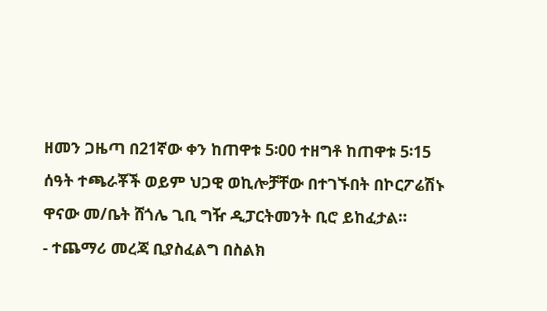ዘመን ጋዜጣ በ21ኛው ቀን ከጠዋቱ 5፡00 ተዘግቶ ከጠዋቱ 5፡15 ሰዓት ተጫራቾች ወይም ህጋዊ ወኪሎቻቸው በተገኙበት በኮርፖሬሽኑ ዋናው መ/ቤት ሸጎሌ ጊቢ ግዥ ዲፓርትመንት ቢሮ ይከፈታል።
- ተጨማሪ መረጃ ቢያስፈልግ በስልክ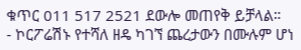ቁጥር 011 517 2521 ደውሎ መጠየቅ ይቻላል።
- ኮርፖሬሽኑ የተሻለ ዘዴ ካገኘ ጨረታውን በሙሉም ሆነ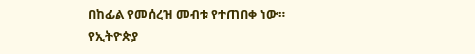በከፊል የመሰረዝ መብቱ የተጠበቀ ነው።
የኢትዮጵያ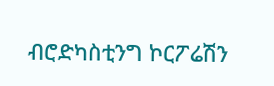ብሮድካስቲንግ ኮርፖሬሽን